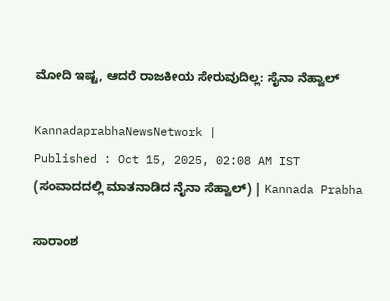ಮೋದಿ ಇಷ್ಟ, ಆದರೆ ರಾಜಕೀಯ ಸೇರುವುದಿಲ್ಲ: ಸೈನಾ ನೆಹ್ವಾಲ್‌

KannadaprabhaNewsNetwork |
Published : Oct 15, 2025, 02:08 AM IST
(ಸಂವಾದದಲ್ಲಿ ಮಾತನಾಡಿದ ನೈನಾ ಸೆಹ್ವಾಲ್) | Kannada Prabha

ಸಾರಾಂಶ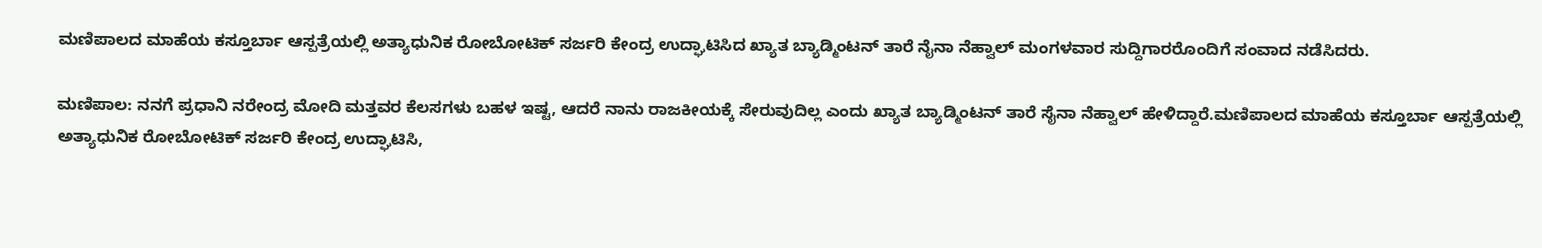ಮಣಿಪಾಲದ ಮಾಹೆಯ ಕಸ್ತೂರ್ಬಾ ಆಸ್ಪತ್ರೆಯಲ್ಲಿ ಅತ್ಯಾಧುನಿಕ ರೋಬೋಟಿಕ್ ಸರ್ಜರಿ ಕೇಂದ್ರ ಉದ್ಘಾಟಿಸಿದ ಖ್ಯಾತ ಬ್ಯಾಡ್ಮಿಂಟನ್ ತಾರೆ ನೈನಾ ನೆಹ್ವಾಲ್ ಮಂಗಳವಾರ ಸುದ್ದಿಗಾರರೊಂದಿಗೆ ಸಂವಾದ ನಡೆಸಿದರು.

ಮಣಿಪಾಲ: ನನಗೆ ಪ್ರಧಾನಿ ನರೇಂದ್ರ ಮೋದಿ ಮತ್ತವರ ಕೆಲಸಗಳು ಬಹಳ ಇಷ್ಟ, ಆದರೆ ನಾನು ರಾಜಕೀಯಕ್ಕೆ ಸೇರುವುದಿಲ್ಲ ಎಂದು ಖ್ಯಾತ ಬ್ಯಾಡ್ಮಿಂಟನ್ ತಾರೆ ಸೈನಾ ನೆಹ್ವಾಲ್ ಹೇಳಿದ್ದಾರೆ.ಮಣಿಪಾಲದ ಮಾಹೆಯ ಕಸ್ತೂರ್ಬಾ ಆಸ್ಪತ್ರೆಯಲ್ಲಿ ಅತ್ಯಾಧುನಿಕ ರೋಬೋಟಿಕ್ ಸರ್ಜರಿ ಕೇಂದ್ರ ಉದ್ಘಾಟಿಸಿ,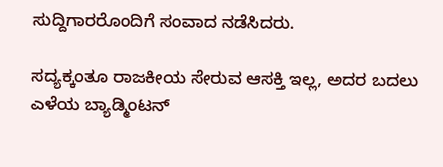ಸುದ್ದಿಗಾರರೊಂದಿಗೆ ಸಂವಾದ ನಡೆಸಿದರು.

ಸದ್ಯಕ್ಕಂತೂ ರಾಜಕೀಯ ಸೇರುವ ಆಸಕ್ತಿ ಇಲ್ಲ, ಅದರ ಬದಲು ಎಳೆಯ ಬ್ಯಾಡ್ಮಿಂಟನ್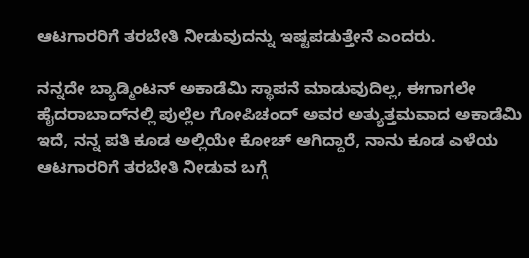ಆಟಗಾರರಿಗೆ ತರಬೇತಿ ನೀಡುವುದನ್ನು ಇಷ್ಟಪಡುತ್ತೇನೆ ಎಂದರು.

ನನ್ನದೇ ಬ್ಯಾಡ್ಮಿಂಟನ್ ಅಕಾಡೆಮಿ ಸ್ಥಾಪನೆ ಮಾಡುವುದಿಲ್ಲ, ಈಗಾಗಲೇ ಹೈದರಾಬಾದ್‌ನಲ್ಲಿ ಪುಲ್ಲೆಲ ಗೋಪಿಚಂದ್ ಅವರ ಅತ್ಯುತ್ತಮವಾದ ಅಕಾಡೆಮಿ ಇದೆ, ನನ್ನ ಪತಿ ಕೂಡ ಅಲ್ಲಿಯೇ ಕೋಚ್ ಆಗಿದ್ದಾರೆ, ನಾನು ಕೂಡ ಎಳೆಯ ಆಟಗಾರರಿಗೆ ತರಬೇತಿ ನೀಡುವ ಬಗ್ಗೆ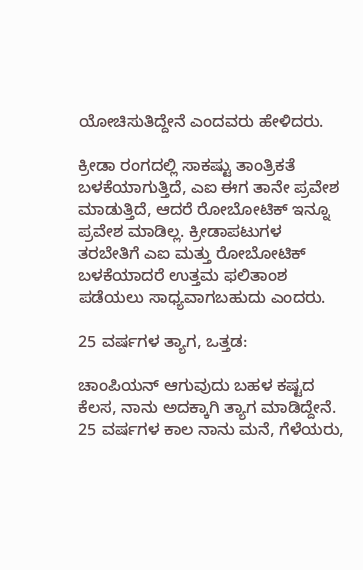ಯೋಚಿಸುತಿದ್ದೇನೆ ಎಂದವರು ಹೇಳಿದರು.

ಕ್ರೀಡಾ ರಂಗದಲ್ಲಿ ಸಾಕಷ್ಟು ತಾಂತ್ರಿಕತೆ ಬಳಕೆಯಾಗುತ್ತಿದೆ, ಎಐ ಈಗ ತಾನೇ ಪ್ರವೇಶ ಮಾಡುತ್ತಿದೆ, ಆದರೆ ರೋಬೋಟಿಕ್ ಇನ್ನೂ ಪ್ರವೇಶ ಮಾಡಿಲ್ಲ. ಕ್ರೀಡಾಪಟುಗಳ ತರಬೇತಿಗೆ ಎಐ ಮತ್ತು ರೋಬೋಟಿಕ್ ಬಳಕೆಯಾದರೆ ಉತ್ತಮ ಫಲಿತಾಂಶ ಪಡೆಯಲು ಸಾಧ್ಯವಾಗಬಹುದು ಎಂದರು.

25 ವರ್ಷಗಳ ತ್ಯಾಗ, ಒತ್ತಡ:

ಚಾಂಪಿಯನ್ ಆಗುವುದು ಬಹಳ ಕಷ್ಟದ ಕೆಲಸ, ನಾನು ಅದಕ್ಕಾಗಿ ತ್ಯಾಗ ಮಾಡಿದ್ದೇನೆ. 25 ವರ್ಷಗಳ ಕಾಲ ನಾನು ಮನೆ, ಗೆಳೆಯರು,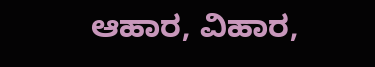ಆಹಾರ, ವಿಹಾರ,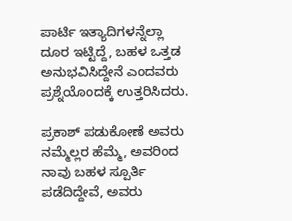ಪಾರ್ಟಿ ಇತ್ಯಾದಿಗಳನ್ನೆಲ್ಲಾ ದೂರ ಇಟ್ಟಿದ್ದೆ, ಬಹಳ ಒತ್ತಡ ಅನುಭವಿಸಿದ್ದೇನೆ ಎಂದವರು ಪ್ರಶ್ನೆಯೊಂದಕ್ಕೆ ಉತ್ತರಿಸಿದರು.

ಪ್ರಕಾಶ್‌ ಪಡುಕೋಣೆ ಅವರು ನಮ್ಮೆಲ್ಲರ ಹೆಮ್ಮೆ, ಅವರಿಂದ ನಾವು ಬಹಳ ಸ್ಪೂರ್ತಿ ಪಡೆದಿದ್ದೇವೆ, ಅವರು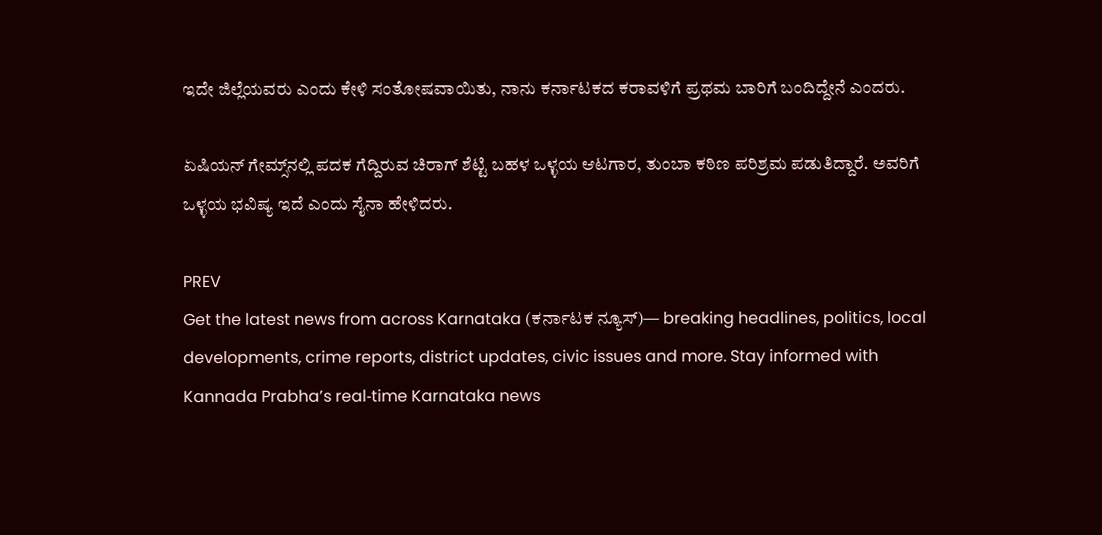ಇದೇ ಜಿಲ್ಲೆಯವರು ಎಂದು ಕೇಳಿ ಸಂತೋಷವಾಯಿತು, ನಾನು ಕರ್ನಾಟಕದ ಕರಾವಳಿಗೆ ಪ್ರಥಮ ಬಾರಿಗೆ ಬಂದಿದ್ದೇನೆ ಎಂದರು.

ಏಷಿಯನ್ ಗೇಮ್ಸ್‌ನಲ್ಲಿ ಪದಕ ಗೆದ್ದಿರುವ ಚಿರಾಗ್ ಶೆಟ್ಟಿ ಬಹಳ ಒಳ್ಳಯ ಆಟಗಾರ, ತುಂಬಾ ಕಠಿಣ ಪರಿಶ್ರಮ ಪಡುತಿದ್ದಾರೆ. ಅವರಿಗೆ ಒಳ್ಳಯ ಭವಿಷ್ಯ ಇದೆ ಎಂದು ಸೈನಾ ಹೇಳಿದರು.

PREV
Get the latest news from across Karnataka (ಕರ್ನಾಟಕ ನ್ಯೂಸ್)— breaking headlines, politics, local developments, crime reports, district updates, civic issues and more. Stay informed with Kannada Prabha’s real‑time Karnataka news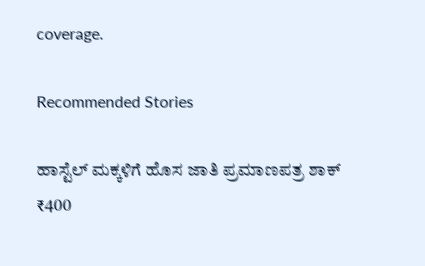coverage.

Recommended Stories

ಹಾಸ್ಟೆಲ್ ಮಕ್ಕಳಿಗೆ ಹೊಸ ಜಾತಿ ಪ್ರಮಾಣಪತ್ರ ಶಾಕ್‌
₹400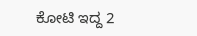ಕೋಟಿ ಇದ್ದ 2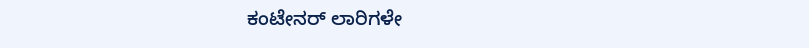ಕಂಟೇನರ್‌ ಲಾರಿಗಳೇ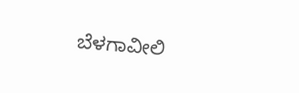ಬೆಳಗಾವೀಲಿ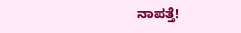ನಾಪತ್ತೆ!